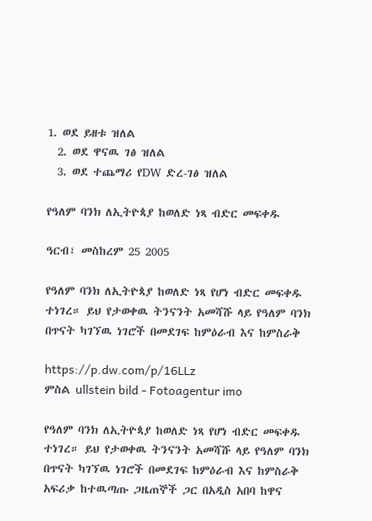1. ወደ ይዘቱ ዝለል
  2. ወደ ዋናዉ ገፅ ዝለል
  3. ወደ ተጨማሪ የDW ድረ-ገፅ ዝለል

የዓለም ባንክ ለኢትዮጳያ ከወለድ ነጻ ብድር መፍቀዱ

ዓርብ፣ መስከረም 25 2005

የዓለም ባንክ ለኢትዮጳያ ከወለድ ነጻ የሆነ ብድር መፍቀዱ ተነገረ። ይህ የታወቀዉ ትንናንት አመሻሹ ላይ የዓለም ባንክ በጥናት ካገኘዉ ነገሮች በመደገፍ ከምዕራብ እና ከምስራቅ

https://p.dw.com/p/16LLz
ምስል ullstein bild - Fotoagentur imo

የዓለም ባንክ ለኢትዮጳያ ከወለድ ነጻ የሆነ ብድር መፍቀዱ ተነገረ። ይህ የታወቀዉ ትንናንት አመሻሹ ላይ የዓለም ባንክ በጥናት ካገኘዉ ነገሮች በመደገፍ ከምዕራብ እና ከምስራቅ አፍሪቃ ከተዉጣጡ ጋዜጠኞች ጋር በአዲስ አበባ ከዋና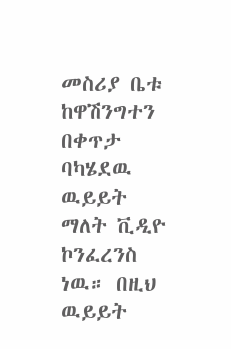መስሪያ ቤቱ ከዋሽንግተን በቀጥታ ባካሄደዉ ዉይይት ማለት ቪዲዮ ኮንፈረንስ ነዉ። በዚህ ዉይይት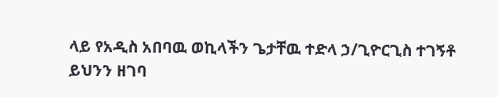ላይ የአዲስ አበባዉ ወኪላችን ጌታቸዉ ተድላ ኃ/ጊዮርጊስ ተገኝቶ ይህንን ዘገባ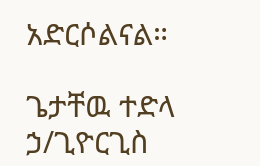አድርሶልናል።

ጌታቸዉ ተድላ ኃ/ጊዮርጊስ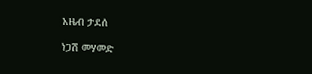አዜብ ታደሰ

ነጋሽ መሃመድ